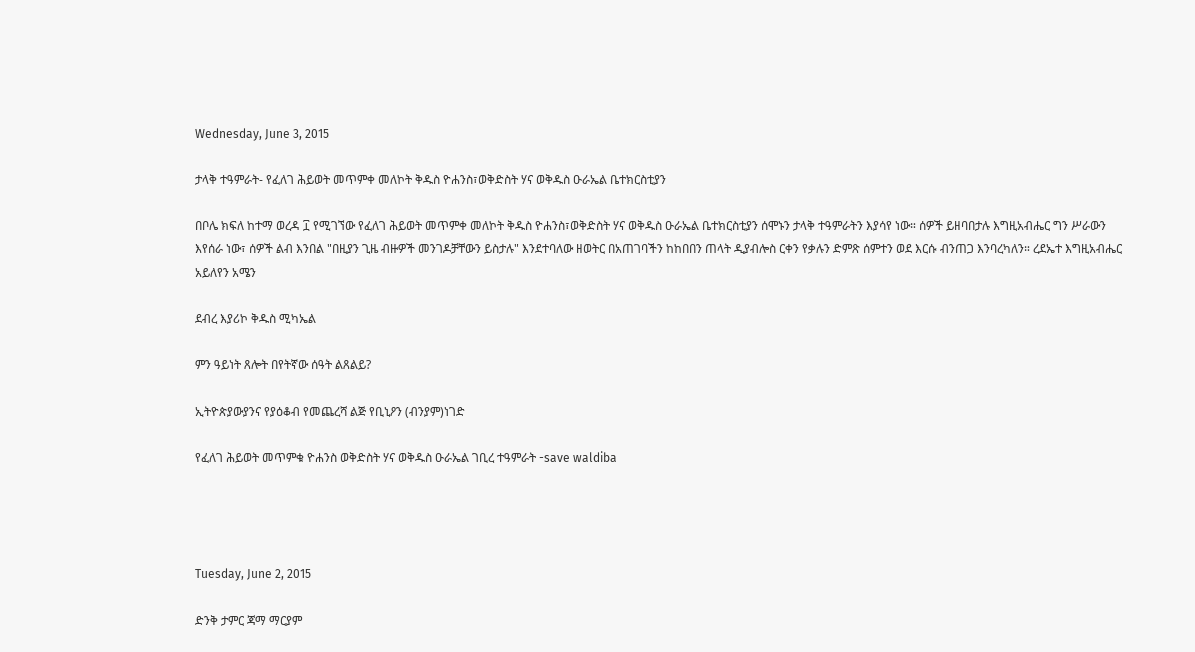Wednesday, June 3, 2015

ታላቅ ተዓምራት- የፈለገ ሕይወት መጥምቀ መለኮት ቅዱስ ዮሐንስ፣ወቅድስት ሃና ወቅዱስ ዑራኤል ቤተክርስቲያን

በቦሌ ክፍለ ከተማ ወረዳ ፲ የሚገኘው የፈለገ ሕይወት መጥምቀ መለኮት ቅዱስ ዮሐንስ፣ወቅድስት ሃና ወቅዱስ ዑራኤል ቤተክርስቲያን ሰሞኑን ታላቅ ተዓምራትን እያሳየ ነው። ሰዎች ይዘባበታሉ እግዚአብሔር ግን ሥራውን እየሰራ ነው፣ ሰዎች ልብ እንበል "በዚያን ጊዜ ብዙዎች መንገዶቻቸውን ይስታሉ" እንደተባለው ዘወትር በአጠገባችን ከከበበን ጠላት ዲያብሎስ ርቀን የቃሉን ድምጽ ሰምተን ወደ እርሱ ብንጠጋ እንባረካለን። ረደኤተ እግዚአብሔር አይለየን አሜን

ደብረ እያሪኮ ቅዱስ ሚካኤል

ምን ዓይነት ጸሎት በየትኛው ሰዓት ልጸልይ?

ኢትዮጵያውያንና የያዕቆብ የመጨረሻ ልጅ የቢኒዖን (ብንያም)ነገድ

የፈለገ ሕይወት መጥምቁ ዮሐንስ ወቅድስት ሃና ወቅዱስ ዑራኤል ገቢረ ተዓምራት -save waldiba




Tuesday, June 2, 2015

ድንቅ ታምር ጃማ ማርያም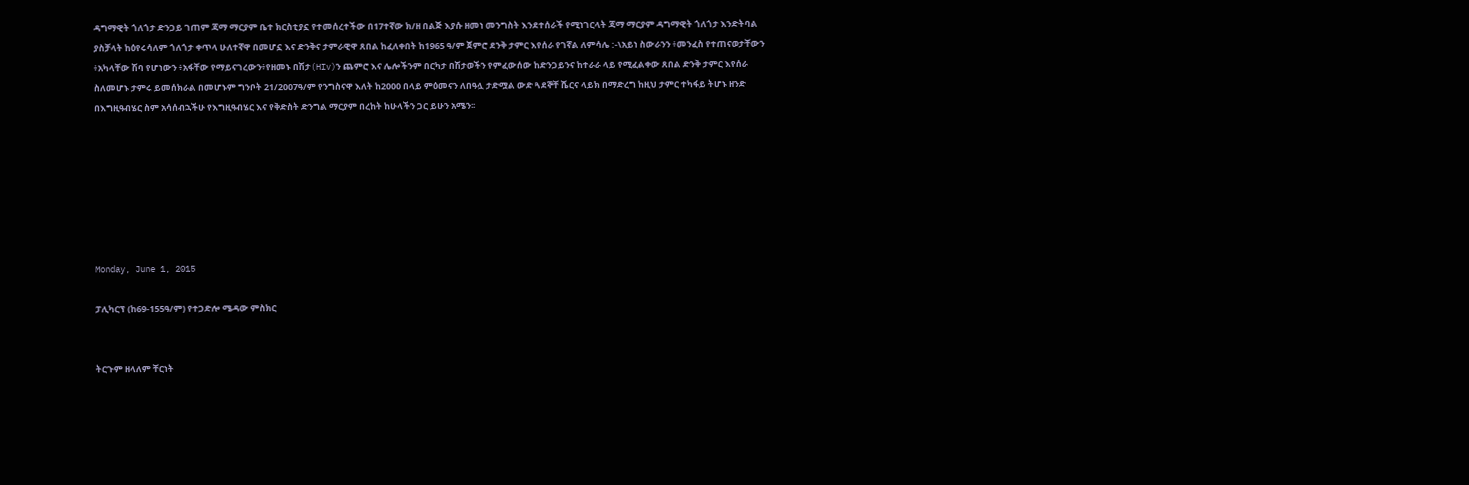ዳግማዊት ጎለጎታ ድንጋይ ገጠም ጃማ ማርያም ቤተ ክርስቲያኗ የተመሰረተችው በ17ተኛው ክ/ዘ በልጅ እያሱ ዘመነ መንግስት እንደተሰራች የሚነገርላት ጃማ ማርያም ዳግማዊት ጎለጎታ እንድትባል ያስቻላት ከዕየሩሳለም ጎለጎታ ቀጥላ ሁለተኛዋ በመሆኗ እና ድንቅና ታምራዊዋ ጸበል ከፈለቀበት ከ1965 ዓ/ም ጀምሮ ደንቅ ታምር እየሰራ የገኛል ለምሳሌ :-\አይነ ስውራንን ፥መንፈስ የተጠናወታቸውን ፥አካላቸው ሽባ የሆነውን ፥አፋቸው የማይናገረውን፥የዘመኑ በሽታ(HIv)ን ጨምሮ እና ሌሎችንም በርካታ በሽታወችን የምፈውሰው ከድንጋይንና ከተራራ ላይ የሚፈልቀው ጸበል ድንቅ ታምር እየሰራ ስለመሆኑ ታምሩ ይመሰክራል በመሆኑም ግንቦት 21/2007ዓ/ም የንግስናዋ እለት ከ2000 በላይ ምዕመናን ለበዓሏ ታድሟል ውድ ጓደኞቸ ሼርና ላይክ በማድረግ ከዚህ ታምር ተካፋይ ትሆኑ ዘንድ በእግዚዓብሄር ስም አሳሰብኋችሁ የእግዚዓብሄር እና የቅድስት ድንግል ማርያም በረከት ከሁላችን ጋር ይሁን አሜን፡፡







Monday, June 1, 2015

ፓሊካርፕ (ከ69-155ዓ/ም) የተጋድሎ ሜዳው ምስክር


ትርጉም ዘላለም ቸርነት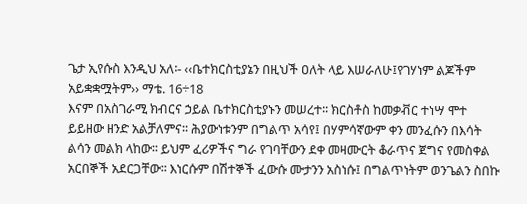ጌታ ኢየሱስ እንዲህ አለ፡- ‹‹ቤተክርስቲያኔን በዚህች ዐለት ላይ እሠራለሁ፤የገሃነም ልጆችም አይቋቋሟትም›› ማቴ. 16÷18
እናም በአስገራሚ ክብርና ኃይል ቤተክርስቲያኑን መሠረተ፡፡ ክርስቶስ ከመቃቭር ተነሣ ሞተ ይይዘው ዘንድ አልቻለምና፡፡ ሕያውነቱንም በግልጥ አሳየ፤ በሃምሳኛውም ቀን መንፈሱን በእሳት ልሳን መልክ ላከው፡፡ ይህም ፈሪዎችና ግራ የገባቸውን ደቀ መዛሙርት ቆራጥና ጀግና የመስቀል አርበኞች አደርጋቸው፡፡ እነርሱም በሽተኞች ፈውሱ ሙታንን አስነሱ፤ በግልጥነትም ወንጌልን ስበኩ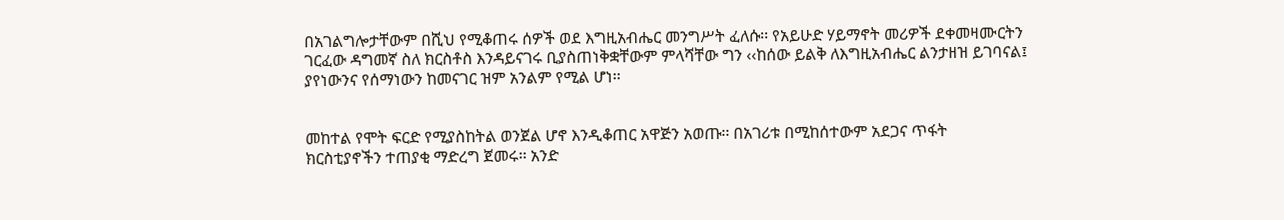በአገልግሎታቸውም በሺህ የሚቆጠሩ ሰዎች ወደ እግዚአብሔር መንግሥት ፈለሱ፡፡ የአይሁድ ሃይማኖት መሪዎች ደቀመዛሙርትን ገርፈው ዳግመኛ ስለ ክርስቶስ እንዳይናገሩ ቢያስጠነቅቋቸውም ምላሻቸው ግን ‹‹ከሰው ይልቅ ለእግዚአብሔር ልንታዘዝ ይገባናል፤ ያየነውንና የሰማነውን ከመናገር ዝም አንልም የሚል ሆነ፡፡


መከተል የሞት ፍርድ የሚያስከትል ወንጀል ሆኖ እንዲቆጠር አዋጅን አወጡ፡፡ በአገሪቱ በሚከሰተውም አደጋና ጥፋት
ክርስቲያኖችን ተጠያቂ ማድረግ ጀመሩ፡፡ አንድ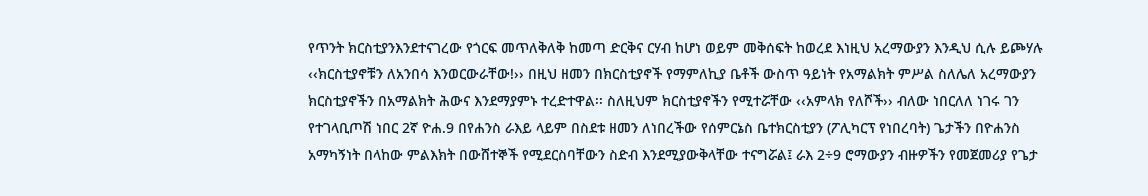የጥንት ክርስቲያንእንደተናገረው የጎርፍ መጥለቅለቅ ከመጣ ድርቅና ርሃብ ከሆነ ወይም መቅሰፍት ከወረደ እነዚህ አረማውያን እንዲህ ሲሉ ይጮሃሉ ‹‹ክርስቲያኖቹን ለአንበሳ እንወርውራቸው!›› በዚህ ዘመን በክርስቲያኖች የማምለኪያ ቤቶች ውስጥ ዓይነት የአማልክት ምሥል ስለሌለ አረማውያን ክርስቲያኖችን በአማልክት ሕውና እንደማያምኑ ተረድተዋል፡፡ ስለዚህም ክርስቲያኖችን የሚተሯቸው ‹‹አምላክ የለሾች›› ብለው ነበርለለ ነገሩ ገን የተገላቢጦሽ ነበር 2ኛ ዮሐ.9 በየሐንስ ራእይ ላይም በስደቱ ዘመን ለነበረችው የሰምርኔስ ቤተክርስቲያን (ፖሊካርፕ የነበረባት) ጌታችን በዮሐንስ
አማካኝነት በላከው ምልእክት በውሸተኞች የሚደርስባቸውን ስድብ እንደሚያውቅላቸው ተናግሯል፤ ራእ 2÷9 ሮማውያን ብዙዎችን የመጀመሪያ የጌታ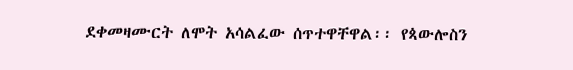ደቀመዛሙርት ለሞት አሳልፈው ሰጥተዋቸዋል፡፡ የጳውሎስን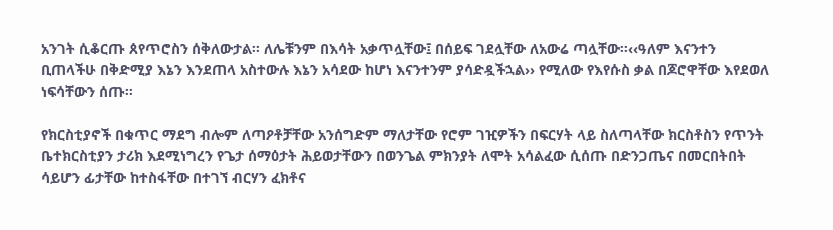አንገት ሲቆርጡ ጰየጥሮስን ሰቅለውታል፡፡ ለሌቹንም በእሳት አቃጥሏቸው፤ በሰይፍ ገደሏቸው ለአውሬ ጣሏቸው፡፡‹‹ዓለም እናንተን ቢጠላችሁ በቅድሚያ እኔን እንደጠላ አስተውሉ እኔን አሳደው ከሆነ እናንተንም ያሳድዷችኋል›› የሚለው የእየሱስ ቃል በጆሮዋቸው እየደወለ ነፍሳቸውን ሰጡ፡፡

የክርስቲያኖች በቁጥር ማደግ ብሎም ለጣዖቶቻቸው አንሰግድም ማለታቸው የሮም ገዢዎችን በፍርሃት ላይ ስለጣላቸው ክርስቶስን የጥንት ቤተክርስቲያን ታሪክ እደሚነግረን የጌታ ሰማዕታት ሕይወታቸውን በወንጌል ምክንያት ለሞት አሳልፈው ሲሰጡ በድንጋጤና በመርበትበት ሳይሆን ፊታቸው ከተስፋቸው በተገኘ ብርሃን ፈክቶና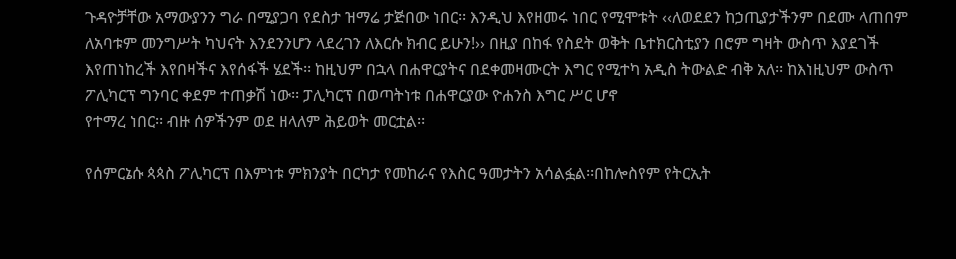ጉዳዮቻቸው አማውያንን ግራ በሚያጋባ የደስታ ዝማሬ ታጅበው ነበር፡፡ እንዲህ እየዘመሩ ነበር የሚሞቱት ‹‹ለወደደን ከኃጢያታችንም በደሙ ላጠበም ለአባቱም መንግሥት ካህናት እንደንንሆን ላደረገን ለእርሱ ክብር ይሁን!›› በዚያ በከፋ የስደት ወቅት ቤተክርስቲያን በሮም ግዛት ውስጥ እያደገች እየጠነከረች እየበዛችና እየሰፋች ሄደች፡፡ ከዚህም በኋላ በሐዋርያትና በደቀመዛሙርት እግር የሚተካ አዲስ ትውልድ ብቅ አለ፡፡ ከእነዚህም ውስጥ ፖሊካርፕ ግንባር ቀደም ተጠቃሽ ነው፡፡ ፓሊካርፕ በወጣትነቱ በሐዋርያው ዮሐንስ እግር ሥር ሆኖ
የተማረ ነበር፡፡ ብዙ ሰዎችንም ወደ ዘላለም ሕይወት መርቷል፡፡

የሰምርኔሱ ጳጳስ ፖሊካርፕ በእምነቱ ምክንያት በርካታ የመከራና የእስር ዓመታትን አሳልፏል፡፡በከሎስየም የትርኢት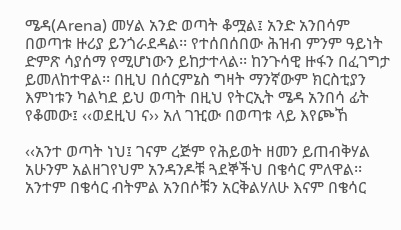ሜዳ(Arena) መሃል አንድ ወጣት ቆሟል፤ አንድ አንበሳም በወጣቱ ዙሪያ ይንጎራደዳል፡፡ የተሰበሰበው ሕዝብ ምንም ዓይነት ድምጽ ሳያሰማ የሚሆነውን ይከታተላል፡፡ ከንጉሳዊ ዙፋን በፈገግታ ይመለከተዋል፡፡ በዚህ በሰርምኔስ ግዛት ማንኛውም ክርስቲያን እምነቱን ካልካደ ይህ ወጣት በዚህ የትርኢት ሜዳ አንበሳ ፊት የቆመው፤ ‹‹ወደዚህ ና›› አለ ገዢው በወጣቱ ላይ እየጮኸ

‹‹አንተ ወጣት ነህ፤ ገናም ረጅም የሕይወት ዘመን ይጠብቅሃል አሁንም አልዘገየህም አንዳንዶቹ ጓደኞችህ በቄሳር ምለዋል፡፡
አንተም በቄሳር ብትምል አንበሶቹን አርቅልሃለሁ እናም በቄሳር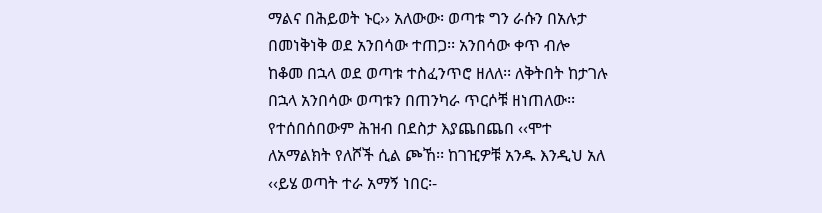ማልና በሕይወት ኑር›› አለውው፡ ወጣቱ ግን ራሱን በአሉታ በመነቅነቅ ወደ አንበሳው ተጠጋ፡፡ አንበሳው ቀጥ ብሎ ከቆመ በኋላ ወደ ወጣቱ ተስፈንጥሮ ዘለለ፡፡ ለቅትበት ከታገሉ በኋላ አንበሳው ወጣቱን በጠንካራ ጥርሶቹ ዘነጠለው፡፡ የተሰበሰበውም ሕዝብ በደስታ እያጨበጨበ ‹‹ሞተ ለአማልክት የለሾች ሲል ጮኸ፡፡ ከገዢዎቹ አንዱ እንዲህ አለ ‹‹ይሄ ወጣት ተራ አማኝ ነበር፡-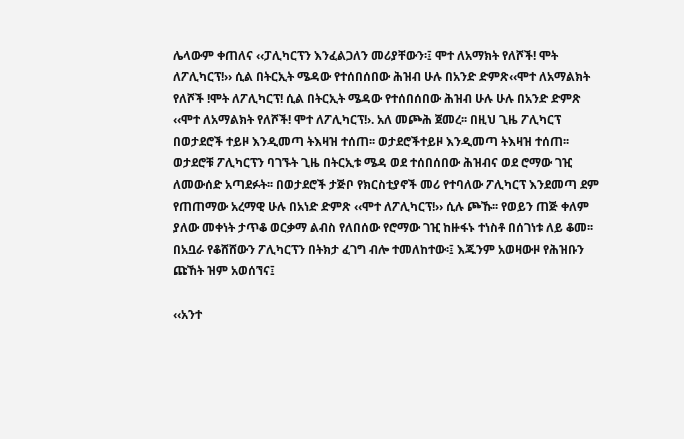ሌላውም ቀጠለና ‹‹ፓሊካርፕን እንፈልጋለን መሪያቸውን፡፤ ሞተ ለአማክት የለሾች! ሞት ለፖሊካርፕ!›› ሲል በትርኢት ሜዳው የተሰበሰበው ሕዝብ ሁሉ በአንድ ድምጽ‹‹ሞተ ለአማልክት የለሾች !ሞት ለፖሊካርፕ! ሲል በትርኢት ሜዳው የተሰበሰበው ሕዝብ ሁሉ ሁሉ በአንድ ድምጽ ‹‹ሞተ ለአማልክት የለሾች! ሞተ ለፖሊካርፕ!›. አለ መጮሕ ጀመረ፡፡ በዚህ ጊዜ ፖሊካርፕ በወታደሮች ተይዞ እንዲመጣ ትእዛዝ ተሰጠ፡፡ ወታደሮችተይዞ እንዲመጣ ትእዛዝ ተሰጠ፡፡ ወታደሮቹ ፖሊካርፕን ባገኙት ጊዜ በትርኢቱ ሜዳ ወደ ተሰበሰበው ሕዝብና ወደ ሮማው ገዢ ለመውሰድ አጣደፉት፡፡ በወታደሮች ታጅቦ የክርስቲያኖች መሪ የተባለው ፖሊካርፕ እንደመጣ ደም የጠጠማው አረማዊ ሁሉ በአነድ ድምጽ ‹‹ሞተ ለፖሊካርፕ!›› ሲሉ ጮኹ፡፡ የወይን ጠጅ ቀለም ያለው መቀነት ታጥቆ ወርቃማ ልብስ የለበሰው የሮማው ገዢ ከዙፋኑ ተነስቶ በሰገነቱ ለይ ቆመ፡፡ በአቧራ የቆሸሸውን ፖሊካርፕን በትክታ ፈገግ ብሎ ተመለከተው፡፤ እጁንም አወዛውዞ የሕዝቡን ጩኸት ዝም አወሰኘና፤

‹‹አንተ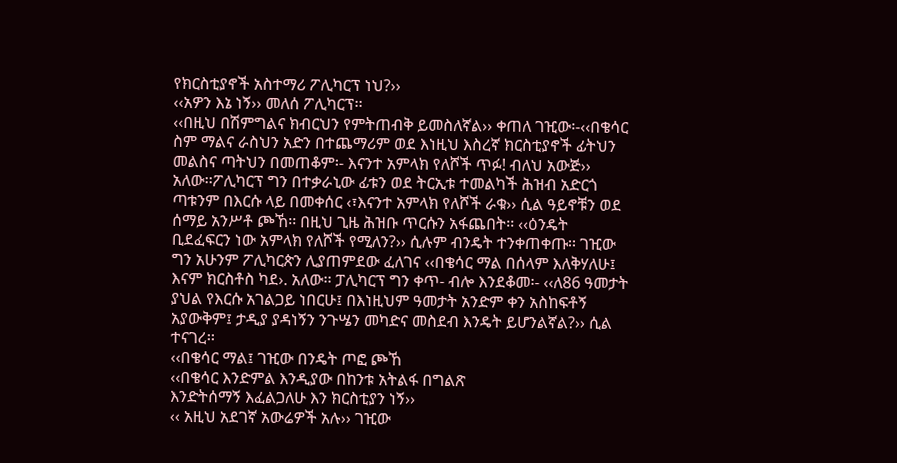የክርስቲያኖች አስተማሪ ፖሊካርፕ ነህ?››
‹‹አዎን እኔ ነኝ›› መለሰ ፖሊካርፕ፡፡
‹‹በዚህ በሽምግልና ክብርህን የምትጠብቅ ይመስለኛል›› ቀጠለ ገዢው፡-‹‹በቄሳር ስም ማልና ራስህን አድን በተጨማሪም ወደ እነዚህ እስረኛ ክርስቲያኖች ፊትህን መልስና ጣትህን በመጠቆም፡- እናንተ አምላክ የለሾች ጥፉ! ብለህ አውጅ›› አለው፡፡ፖሊካርፕ ግን በተቃራኒው ፊቱን ወደ ትርኢቱ ተመልካች ሕዝብ አድርጎ ጣቱንም በእርሱ ላይ በመቀሰር ‹፣እናንተ አምላክ የለሾች ራቁ›› ሲል ዓይኖቹን ወደ ሰማይ አንሥቶ ጮኸ፡፡ በዚህ ጊዜ ሕዝቡ ጥርሱን አፋጨበት፡፡ ‹‹ዕንዴት ቢደፈፍርን ነው አምላክ የለሾች የሚለን?›› ሲሉም ብንዴት ተንቀጠቀጡ፡፡ ገዢው ግን አሁንም ፖሊካርጵን ሊያጠምደው ፈለገና ‹‹በቄሳር ማል በሰላም እለቅሃለሁ፤ እናም ክርስቶስ ካደ›. አለው፡፡ ፓሊካርፕ ግን ቀጥ- ብሎ እንደቆመ፡- ‹‹ለ86 ዓመታት ያህል የእርሱ አገልጋይ ነበርሁ፤ በእነዚህም ዓመታት አንድም ቀን አስከፍቶኝ አያውቅም፤ ታዲያ ያዳነኝን ንጉሤን መካድና መስደብ እንዴት ይሆንልኛል?›› ሲል ተናገረ፡፡
‹‹በቄሳር ማል፤ ገዢው በንዴት ጦፎ ጮኸ
‹‹በቄሳር እንድምል እንዲያው በከንቱ አትልፋ በግልጽ
እንድትሰማኝ እፈልጋለሁ እን ክርስቲያን ነኝ››
‹‹ አዚህ አደገኛ አውሬዎች አሉ›› ገዢው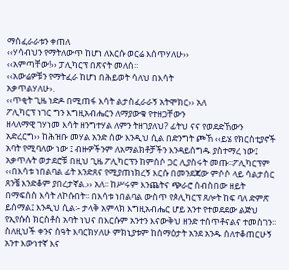ማስፈራራቱን ቀጠለ
‹‹ሃሳብህን የማትለውጥ ከሆነ ለእርሱ ወርሬ እሰጥሃለሁ››
‹‹አምጣቸው!›› ፓሊካርፕ በጽናት መለሰ፡፡
‹‹አውሬዎቹን የማትፈራ ከሆነ በሕይወት ሳለህ በእሳት
አቃጥልሃለሁ›.
‹‹ጥቂት ጊዜ ነድዶ በሚጠፋ እሳት ልታስፈራራኝ አትሞክር›› አለ
ፖሊካርፕ ነገር ግን እግዚአብሔርን ለማያውቁ የተዘጋቸውን
ዘላለማዊ ገሃነመ እሳት ዘንግተሃል ለምን ትዘገያለህ? ፊትህ ናና የወደድኸውን አድረርግ›› ከሕዝቡ መሃል አንድ ሰው እንዲህ ሲል በድንግት ጮኸ ‹‹ይሄ የክርስቲያኖች አባት የሚባለው ነው ፤ ብዙዎችንም ለአማልክቶቻችን እንዳይሰግዱ ያስተማረ ነው፤ አቃጥሉት ወታደሮቹ በዚህ ጊዜ ፖሊካርፕን ከምሰሶ ጋር ሊያስሩት መጡ፡፡ፖሊካርፕም ‹‹በእሳቱ ነበልባል ፊት እንድጸና የሚያጠነክረኝ እርሱ በመንደጃው ምሶሶ ላይ ሳልታሰር ጸንቼ እንድቆም ያበረታኛል.›› አለ፡፡ ከሥሩም እንጨትና ጭራሮ ሰብስበው ዘይት በማፍሰስ እሳት ለኮሱበት፡፡ በእሳቱ ነበልባል ውስጥ የጶሊካርፕ ጸሎት ከፍ ባለ ድምጽ ይሰማል፤ እንዲህ ሲል፡- ታላቅ አምላክ እግዚአብሔር ሆይ አንተ የተወደደው ልጅህ የኢየሱስ ክርስቶስ አባት ነህና በእርሱም አንተን እናውቅህ ዘንድ ተሰጥቶናልና ተመስገን፡፡ ስለዚህች ቀንና ሰዓት እባርክሃለሁ ምክኒያቱም ከሰማዕታት አንደ አንዱ ሰለተቆጠርሁኝ አንተ እውነተኛ እና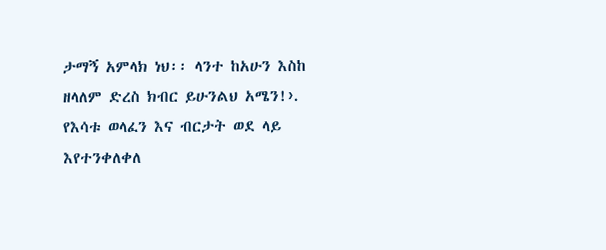ታማኝ አምላክ ነህ፡፡ ላንተ ከአሁን እስከ ዘላለም ድረስ ክብር ይሁንልህ አሜን!›. የእሳቱ ወላፈን እና ብርታት ወደ ላይ እየተንቀለቀለ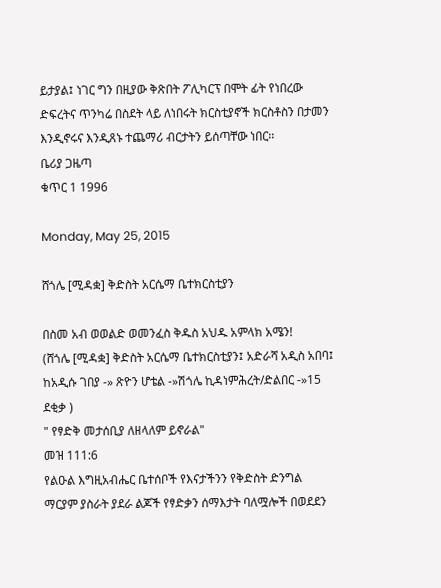ይታያል፤ ነገር ግን በዚያው ቅጽበት ፖሊካርፕ በሞት ፊት የነበረው ድፍረትና ጥንካሬ በስደት ላይ ለነበሩት ክርስቲያኖች ክርስቶስን በታመን እንዲኖሩና እንዲጸኑ ተጨማሪ ብርታትን ይሰጣቸው ነበር፡፡
ቤሪያ ጋዜጣ
ቁጥር 1 1996

Monday, May 25, 2015

ሸጎሌ [ሚዳቋ] ቅድስት አርሴማ ቤተክርስቲያን

በስመ አብ ወወልድ ወመንፈስ ቅዱስ አህዱ አምላክ አሜን!
(ሸጎሌ [ሚዳቋ] ቅድስት አርሴማ ቤተክርስቲያን፤ አድራሻ አዲስ አበባ፤ ከአዲሱ ገበያ -» ጽዮን ሆቴል -»ሽጎሌ ኪዳነምሕረት/ድልበር -»15 ደቂቃ )
" የፃድቅ መታሰቢያ ለዘላለም ይኖራል"
መዝ 111:6
የልዑል እግዚአብሔር ቤተሰቦች የእናታችንን የቅድስት ድንግል ማርያም ያስራት ያደራ ልጆች የፃድቃን ሰማእታት ባለሟሎች በወደደን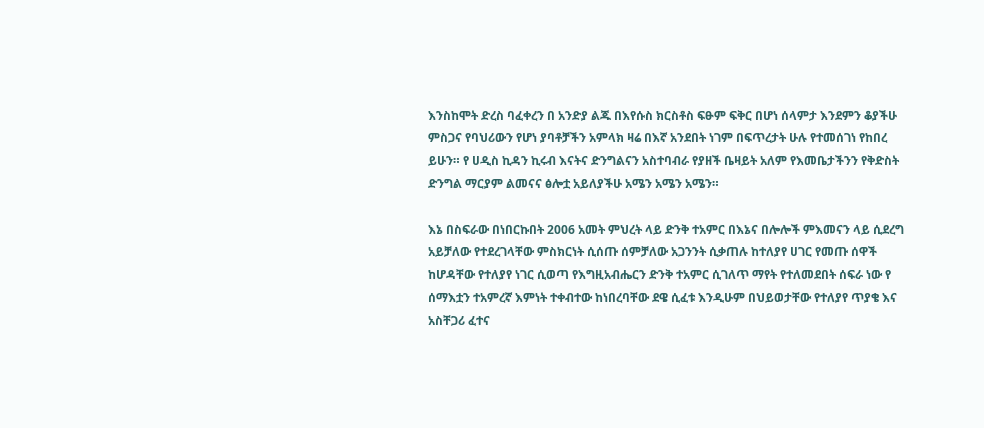እንስከሞት ድረስ ባፈቀረን በ አንድያ ልጁ በእየሱስ ክርስቶስ ፍፁም ፍቅር በሆነ ሰላምታ እንደምን ቆያችሁ
ምስጋና የባህሪውን የሆነ ያባቶቻችን አምላክ ዛሬ በእኛ አንደበት ነገም በፍጥረታት ሁሉ የተመሰገነ የከበረ ይሁን። የ ሀዲስ ኪዳን ኪሩብ እናትና ድንግልናን አስተባብራ የያዘች ቤዛይት አለም የእመቤታችንን የቅድስት ድንግል ማርያም ልመናና ፅሎቷ አይለያችሁ አሜን አሜን አሜን።

እኔ በስፍራው በነበርኩበት 2006 አመት ምህረት ላይ ድንቅ ተአምር በእኔና በሎሎች ምእመናን ላይ ሲደረግ አይቻለው የተደረገላቸው ምስክርነት ሲሰጡ ሰምቻለው አጋንንት ሲቃጠሉ ከተለያየ ሀገር የመጡ ሰዋች ከሆዳቸው የተለያየ ነገር ሲወጣ የእግዚአብሔርን ድንቅ ተአምር ሲገለጥ ማየት የተለመደበት ሰፍራ ነው የ ሰማእቷን ተአምረኛ እምነት ተቀብተው ከነበረባቸው ደዌ ሲፈቱ እንዲሁም በህይወታቸው የተለያየ ጥያቄ እና አስቸጋሪ ፈተና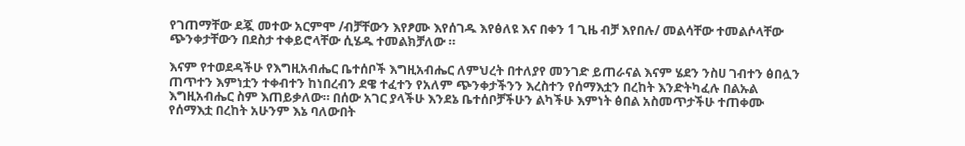የገጠማቸው ደጇ መተው አርምሞ /ብቻቸውን እየፆሙ እየሰገዱ እየፅለዩ እና በቀን 1 ጊዜ ብቻ እየበሉ/ መልሳቸው ተመልሶላቸው ጭንቀታቸውን በደስታ ተቀይሮላቸው ሲሄዱ ተመልክቻለው ።

እናም የተወደዳችሁ የእግዚአብሔር ቤተሰቦች እግዚአብሔር ለምህረት በተለያየ መንገድ ይጠራናል እናም ሄደን ንስሀ ገብተን ፅበሏን ጠጥተን እምነቷን ተቀብተን ከነበረብን ደዌ ተፈተን የአለም ጭንቀታችንን እረስተን የሰማእቷን በረከት እንድትካፈሉ በልኡል እግዚአብሔር ስም እጠይቃለው። በሰው አገር ያላችሁ እንደኔ ቤተሰቦቻችሁን ልካችሁ እምነት ፅበል አስመጥታችሁ ተጠቀሙ
የሰማእቷ በረከት አሁንም እኔ ባለውበት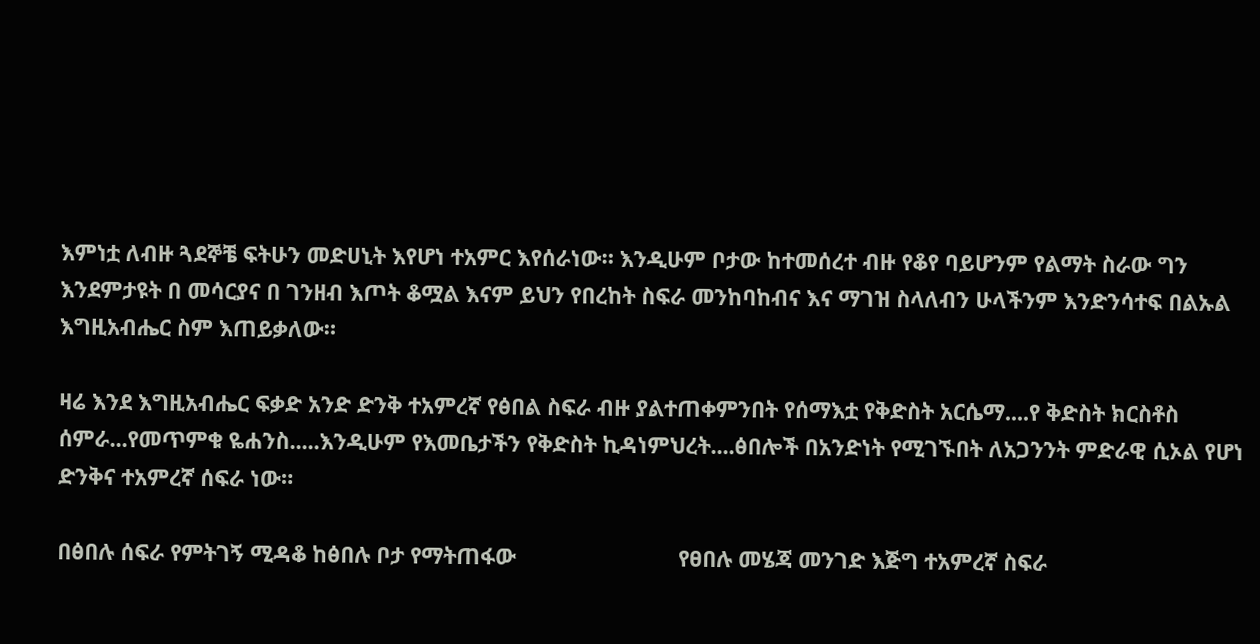እምነቷ ለብዙ ጓደኞቼ ፍትሁን መድሀኒት እየሆነ ተአምር እየሰራነው። እንዲሁም ቦታው ከተመሰረተ ብዙ የቆየ ባይሆንም የልማት ስራው ግን እንደምታዩት በ መሳርያና በ ገንዘብ እጦት ቆሟል እናም ይህን የበረከት ስፍራ መንከባከብና እና ማገዝ ስላለብን ሁላችንም እንድንሳተፍ በልኡል እግዚአብሔር ስም እጠይቃለው።

ዛሬ እንደ እግዚአብሔር ፍቃድ አንድ ድንቅ ተአምረኛ የፅበል ስፍራ ብዙ ያልተጠቀምንበት የሰማእቷ የቅድስት አርሴማ....የ ቅድስት ክርስቶስ ሰምራ...የመጥምቁ ዬሐንስ.....እንዲሁም የእመቤታችን የቅድስት ኪዳነምህረት....ፅበሎች በአንድነት የሚገኙበት ለአጋንንት ምድራዊ ሲኦል የሆነ ድንቅና ተአምረኛ ሰፍራ ነው።

በፅበሉ ሰፍራ የምትገኝ ሚዳቆ ከፅበሉ ቦታ የማትጠፋው                           የፀበሉ መሄጃ መንገድ እጅግ ተአምረኛ ስፍራ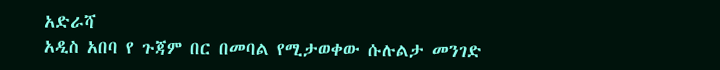አድራሻ
አዲስ አበባ የ ጉጃም በር በመባል የሚታወቀው ሱሉልታ መንገድ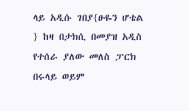ላይ አዲሱ ገበያ{ፁዬን ሆቴል } ከዛ በታክሲ በመያዝ አዲስ የተሰራ ያለው መለስ ፓርክ በሩላይ ወይም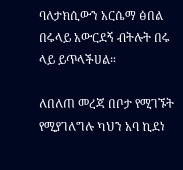ባለታክሲውን አርሴማ ፅበል በሩላይ አውርደኝ ብትሉት በሩ ላይ ይጥላችሀል።

ለበለጠ መረጃ በቦታ የሚገኙት የሚያገለግሉ ካህን አባ ኪደነ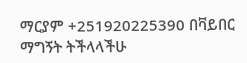ማርያም +251920225390 በቫይበር ማግኝት ትችላላችሁ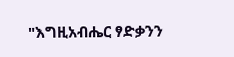"እግዚአብሔር ፃድቃንን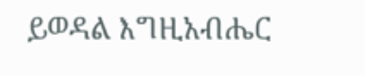ይወዳል እግዚአብሔር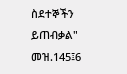ስደተኞችን ይጠብቃል"  መዝ.145፤6